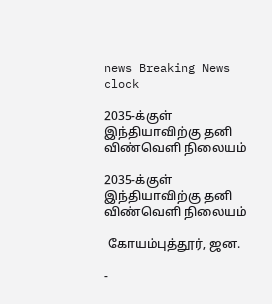news Breaking News
clock

2035-க்குள் இந்தியாவிற்கு தனி விண்வெளி நிலையம்

2035-க்குள் இந்தியாவிற்கு தனி விண்வெளி நிலையம்

 கோயம்புத்தூர், ஜன.

-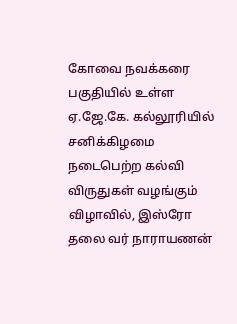கோவை நவக்கரை பகுதியில் உள்ள ஏ.ஜே.கே. கல்லூரியில் சனிக்கிழமை நடைபெற்ற கல்வி விருதுகள் வழங்கும் விழாவில், இஸ்ரோ தலை வர் நாராயணன்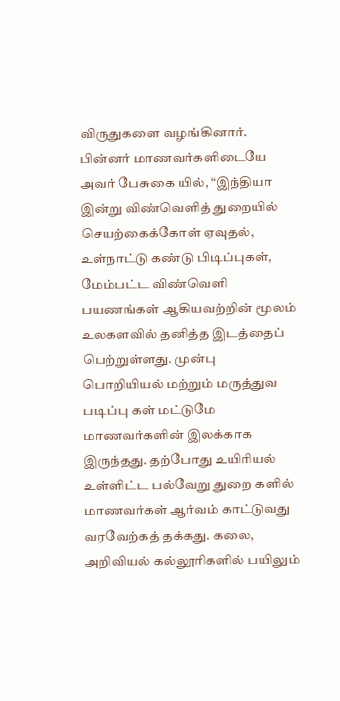விருதுகளை வழங்கினார். பின்னர் மாணவர்களிடையே அவர் பேசுகை யில், “இந்தியா இன்று விண்வெளித் துறையில் செயற்கைக்கோள் ஏவுதல், உள்நாட்டு கண்டு பிடிப்புகள், மேம்பட்ட விண்வெளி பயணங்கள் ஆகியவற்றின் மூலம் உலகளவில் தனித்த இடத்தைப் பெற்றுள்ளது. முன்பு பொறியியல் மற்றும் மருத்துவ படிப்பு கள் மட்டுமே மாணவர்களின் இலக்காக இருந்தது. தற்போது உயிரியல் உள்ளிட்ட பல்வேறு துறை களில் மாணவர்கள் ஆர்வம் காட்டுவது வரவேற்கத் தக்கது. கலை, அறிவியல் கல்லூரிகளில் பயிலும்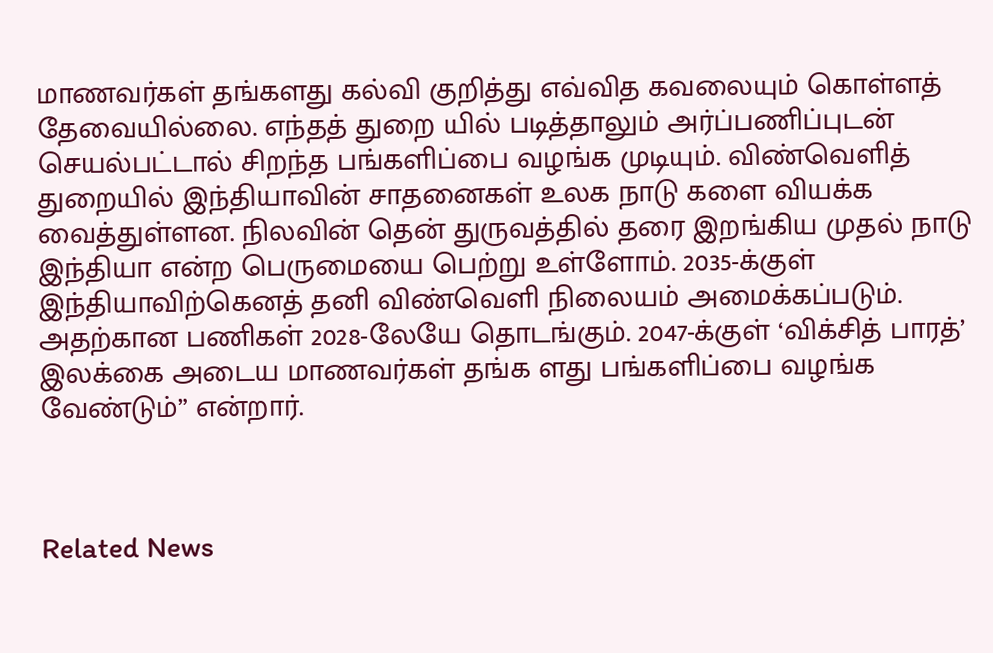மாணவர்கள் தங்களது கல்வி குறித்து எவ்வித கவலையும் கொள்ளத் தேவையில்லை. எந்தத் துறை யில் படித்தாலும் அர்ப்பணிப்புடன் செயல்பட்டால் சிறந்த பங்களிப்பை வழங்க முடியும். விண்வெளித் துறையில் இந்தியாவின் சாதனைகள் உலக நாடு களை வியக்க வைத்துள்ளன. நிலவின் தென் துருவத்தில் தரை இறங்கிய முதல் நாடு இந்தியா என்ற பெருமையை பெற்று உள்ளோம். 2035-க்குள் இந்தியாவிற்கெனத் தனி விண்வெளி நிலையம் அமைக்கப்படும். அதற்கான பணிகள் 2028-லேயே தொடங்கும். 2047-க்குள் ‘விக்சித் பாரத்’ இலக்கை அடைய மாணவர்கள் தங்க ளது பங்களிப்பை வழங்க வேண்டும்” என்றார்.



Related News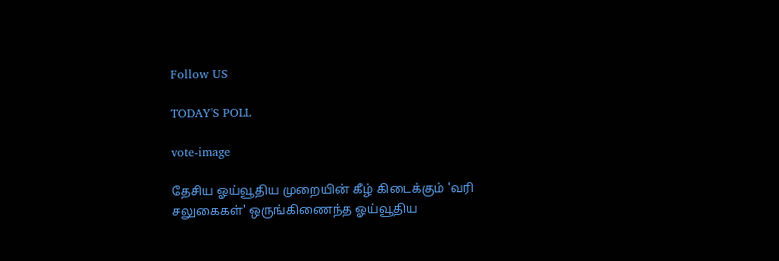Follow US

TODAY'S POLL

vote-image

தேசிய ஓய்வூதிய முறையின் கீழ் கிடைக்கும் 'வரி சலுகைகள்' ஒருங்கிணைந்த ஓய்வூதிய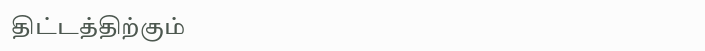திட்டத்திற்கும்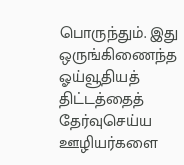பொருந்தும். இது ஒருங்கிணைந்த ஓய்வூதியத் திட்டத்தைத் தேர்வுசெய்ய ஊழியர்களை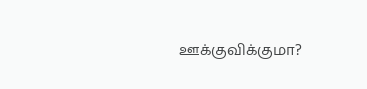ஊக்குவிக்குமா?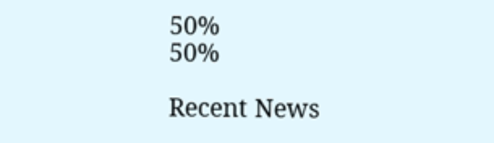50%
50%

Recent News